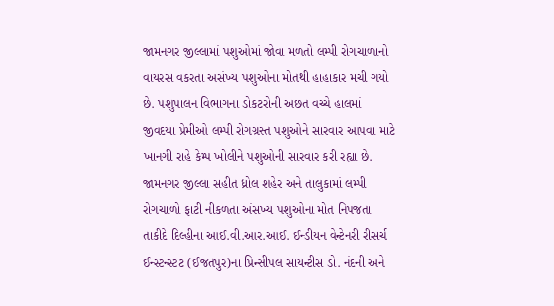જામનગર જીલ્લામાં પશુઓમાં જોવા મળતો લમ્પી રોગચાળાનો વાયરસ વકરતા અસંખ્ય પશુઓના મોતથી હાહાકાર મચી ગયો છે. પશુપાલન વિભાગના ડોકટરોની અછત વચ્ચે હાલમાં જીવદયા પ્રેમીઓ લમ્પી રોગગ્રસ્ત પશુઓને સારવાર આપવા માટે ખાનગી રાહે કેમ્પ ખોલીને પશુઓની સારવાર કરી રહ્યા છે.
જામનગર જીલ્લા સહીત ધ્રોલ શહેર અને તાલુકામાં લમ્પી રોગચાળો ફાટી નીકળતા અંસખ્ય પશુઓના મોત નિપજતા તાકીદે દિલ્હીના આઈ.વી.આર.આઈ. ઈન્ડીયન વેન્ટેનરી રીસર્ચ ઈન્સ્ટન્સ્ટટ (ઈજતપુર)ના પ્રિન્સીપલ સાયન્ટીસ ડો. નંદની અને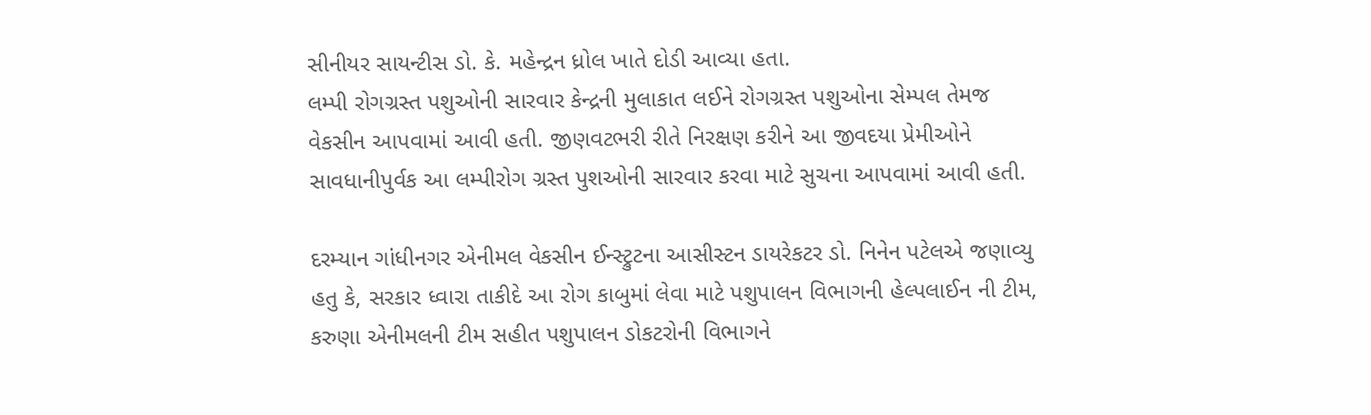સીનીયર સાયન્ટીસ ડો. કે. મહેન્દ્રન ધ્રોલ ખાતે દોડી આવ્યા હતા.
લમ્પી રોગગ્રસ્ત પશુઓની સારવાર કેન્દ્રની મુલાકાત લઈને રોગગ્રસ્ત પશુઓના સેમ્પલ તેમજ વેકસીન આપવામાં આવી હતી. જીણવટભરી રીતે નિરક્ષણ કરીને આ જીવદયા પ્રેમીઓને સાવધાનીપુર્વક આ લમ્પીરોગ ગ્રસ્ત પુશઓની સારવાર કરવા માટે સુચના આપવામાં આવી હતી.

દરમ્યાન ગાંધીનગર એનીમલ વેકસીન ઈન્સ્ટ્રુટના આસીસ્ટન ડાયરેકટર ડો. નિનેન પટેલએ જણાવ્યુ હતુ કે, સરકાર ધ્વારા તાકીદે આ રોગ કાબુમાં લેવા માટે પશુપાલન વિભાગની હેલ્પલાઈન ની ટીમ, કરુણા એનીમલની ટીમ સહીત પશુપાલન ડોકટરોની વિભાગને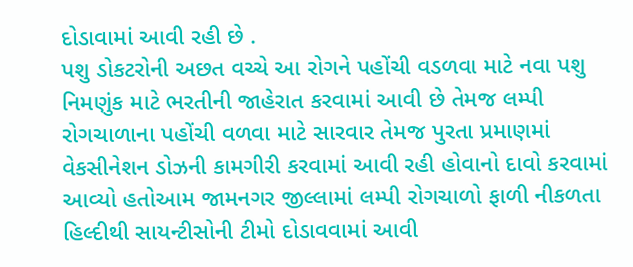દોડાવામાં આવી રહી છે .
પશુ ડોકટરોની અછત વચ્ચે આ રોગને પહોંચી વડળવા માટે નવા પશુ નિમણુંક માટે ભરતીની જાહેરાત કરવામાં આવી છે તેમજ લમ્પી રોગચાળાના પહોંચી વળવા માટે સારવાર તેમજ પુરતા પ્રમાણમાં વેકસીનેશન ડોઝની કામગીરી કરવામાં આવી રહી હોવાનો દાવો કરવામાં આવ્યો હતોઆમ જામનગર જીલ્લામાં લમ્પી રોગચાળો ફાળી નીકળતા હિલ્દીથી સાયન્ટીસોની ટીમો દોડાવવામાં આવી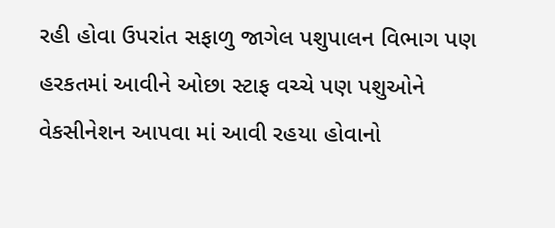રહી હોવા ઉપરાંત સફાળુ જાગેલ પશુપાલન વિભાગ પણ હરકતમાં આવીને ઓછા સ્ટાફ વચ્ચે પણ પશુઓને વેકસીનેશન આપવા માં આવી રહયા હોવાનો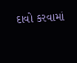દાવો કરવામાં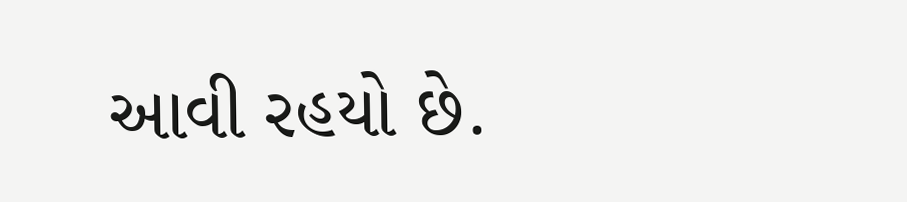આવી રહયો છે.